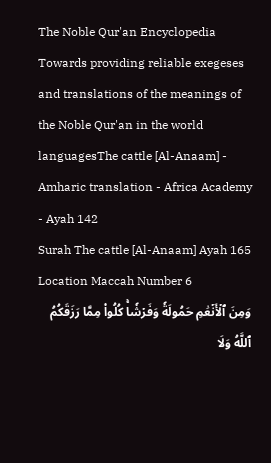The Noble Qur'an Encyclopedia
Towards providing reliable exegeses and translations of the meanings of the Noble Qur'an in the world languagesThe cattle [Al-Anaam] - Amharic translation - Africa Academy - Ayah 142
Surah The cattle [Al-Anaam] Ayah 165 Location Maccah Number 6
وَمِنَ ٱلۡأَنۡعَٰمِ حَمُولَةٗ وَفَرۡشٗاۚ كُلُواْ مِمَّا رَزَقَكُمُ ٱللَّهُ وَلَا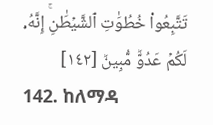تَتَّبِعُواْ خُطُوَٰتِ ٱلشَّيۡطَٰنِۚ إِنَّهُۥ لَكُمۡ عَدُوّٞ مُّبِينٞ [١٤٢]
142. ከለማዳ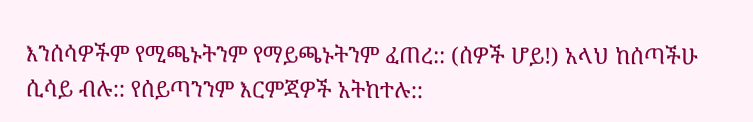እንሰሳዎችም የሚጫኑትንም የማይጫኑትንም ፈጠረ:: (ሰዎች ሆይ!) አላህ ከሰጣችሁ ሲሳይ ብሉ:: የሰይጣንንም እርምጃዎች አትከተሉ::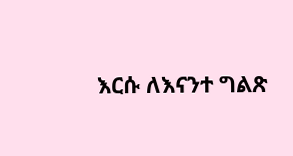እርሱ ለእናንተ ግልጽ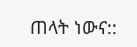ጠላት ነውና::